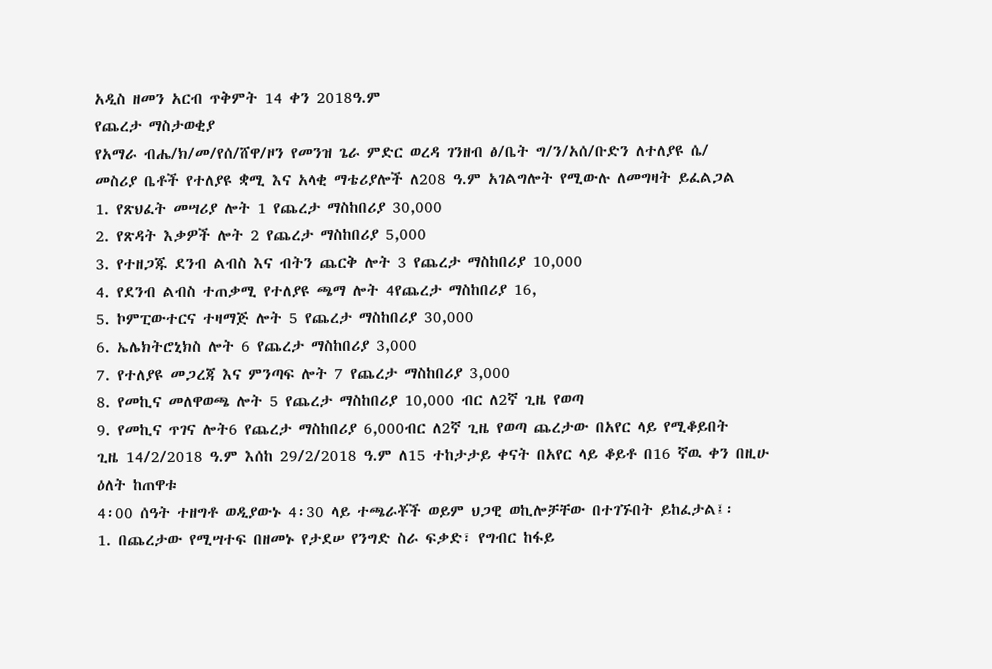አዲስ ዘመን አርብ ጥቅምት 14 ቀን 2018ዓ.ም
የጨረታ ማስታወቂያ
የአማራ ብሔ/ክ/መ/የሰ/ሸዋ/ዞን የመንዝ ጌራ ምድር ወረዳ ገንዘብ ፅ/ቤት ግ/ን/አሰ/ቡድን ለተለያዩ ሴ/
መስሪያ ቤቶች የተለያዩ ቋሚ እና አላቂ ማቴሪያሎች ለ208 ዓ.ም አገልግሎት የሚውሉ ለመግዛት ይፈልጋል
1. የጽህፈት መሣሪያ ሎት 1 የጨረታ ማስከበሪያ 30,000
2. የጽዳት እቃዎች ሎት 2 የጨረታ ማስከበሪያ 5,000
3. የተዘጋጁ ደንብ ልብስ እና ብትን ጨርቅ ሎት 3 የጨረታ ማስከበሪያ 10,000
4. የደንብ ልብስ ተጠቃሚ የተለያዩ ጫማ ሎት 4የጨረታ ማስከበሪያ 16,
5. ኮምፒውተርና ተዛማጅ ሎት 5 የጨረታ ማስከበሪያ 30,000
6. ኤሌክትሮኒክስ ሎት 6 የጨረታ ማስከበሪያ 3,000
7. የተለያዩ መጋረጃ እና ምንጣፍ ሎት 7 የጨረታ ማስከበሪያ 3,000
8. የመኪና መለዋወጫ ሎት 5 የጨረታ ማስከበሪያ 10,000 ብር ለ2ኛ ጊዜ የወጣ
9. የመኪና ጥገና ሎት6 የጨረታ ማስከበሪያ 6,000ብር ለ2ኛ ጊዜ የወጣ ጨረታው በአየር ላይ የሚቆይበት
ጊዜ 14/2/2018 ዓ.ም እሰከ 29/2/2018 ዓ.ም ለ15 ተከታታይ ቀናት በአየር ላይ ቆይቶ በ16 ኛዉ ቀን በዚሁ ዕለት ከጠዋቱ
4፡00 ሰዓት ተዘግቶ ወዲያውኑ 4፡30 ላይ ተጫራቾች ወይም ህጋዊ ወኪሎቻቸው በተገኙበት ይከፈታል፤፡
1. በጨረታው የሚሣተፍ በዘመኑ የታደሠ የንግድ ስራ ፍቃድ፣ የግብር ከፋይ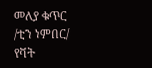መለያ ቁጥር /ቲን ነምበር/
የቫት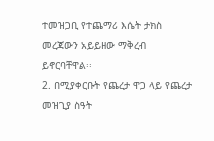ተመዝጋቢ የተጨማሪ እሴት ታክስ መረጃውን አይይዘው ማቅረብ ይኖርባቸዋል፡፡
2. በሚያቀርቡት የጨረታ ዋጋ ላይ የጨረታ መዝጊያ ስዓት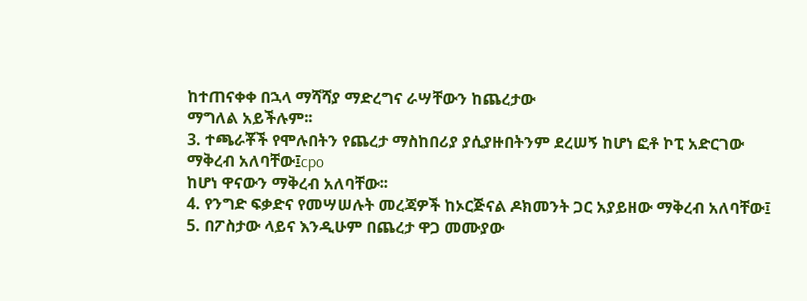ከተጠናቀቀ በኋላ ማሻሻያ ማድረግና ራሣቸውን ከጨረታው
ማግለል አይችሉም፡፡
3. ተጫራቾች የሞሉበትን የጨረታ ማስከበሪያ ያሲያዙበትንም ደረሠኝ ከሆነ ፎቶ ኮፒ አድርገው ማቅረብ አለባቸው፤cpo
ከሆነ ዋናውን ማቅረብ አለባቸው፡፡
4. የንግድ ፍቃድና የመሣሠሉት መረጃዎች ከኦርጅናል ዶክመንት ጋር አያይዘው ማቅረብ አለባቸው፤
5. በፖስታው ላይና እንዲሁም በጨረታ ዋጋ መሙያው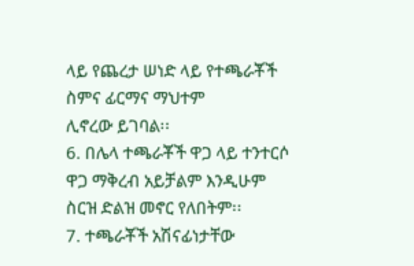ላይ የጨረታ ሠነድ ላይ የተጫራቾች ስምና ፊርማና ማህተም
ሊኖረው ይገባል፡፡
6. በሌላ ተጫራቾች ዋጋ ላይ ተንተርሶ ዋጋ ማቅረብ አይቻልም እንዲሁም ስርዝ ድልዝ መኖር የለበትም፡፡
7. ተጫራቾች አሽናፊነታቸው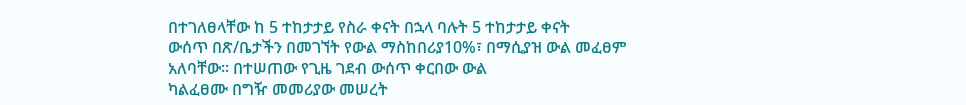በተገለፀላቸው ከ 5 ተከታታይ የስራ ቀናት በኋላ ባሉት 5 ተከታታይ ቀናት
ውሰጥ በጽ/ቤታችን በመገኘት የውል ማስከበሪያ10%፣ በማሲያዝ ውል መፈፀም አለባቸው። በተሠጠው የጊዜ ገደብ ውሰጥ ቀርበው ውል
ካልፈፀሙ በግዥ መመሪያው መሠረት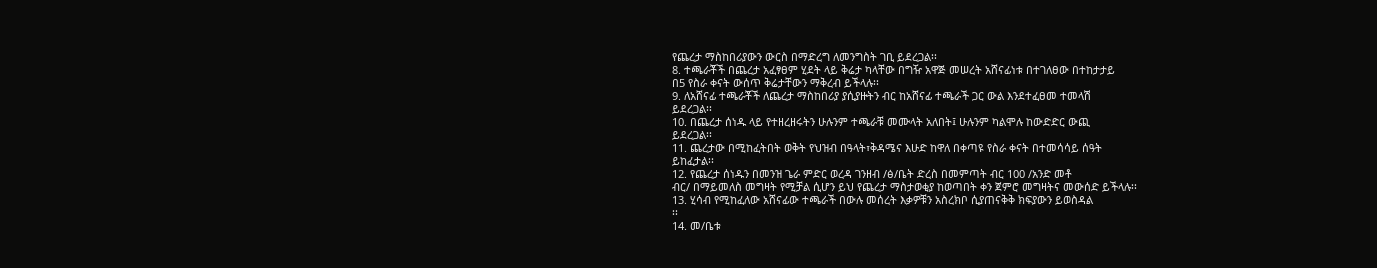የጨረታ ማስከበሪያውን ውርስ በማድረግ ለመንግስት ገቢ ይደረጋል፡፡
8. ተጫራቾች በጨረታ አፈፃፀም ሂደት ላይ ቅሬታ ካላቸው በግዥ አዋጅ መሠረት አሸናፊነቱ በተገለፀው በተከታታይ
በ5 የስራ ቀናት ውሰጥ ቅሬታቸውን ማቅረብ ይችላሉ፡፡
9. ለአሸናፊ ተጫራቾች ለጨረታ ማስከበሪያ ያሲያዙትን ብር ከአሸናፊ ተጫራች ጋር ውል እንደተፈፀመ ተመላሽ
ይደረጋል፡፡
10. በጨረታ ሰነዱ ላይ የተዘረዘሩትን ሁሉንም ተጫራቹ መሙላት አለበት፤ ሁሉንም ካልሞሉ ከውድድር ውጪ
ይደረጋል፡፡
11. ጨረታው በሚከፈትበት ወቅት የህዝብ በዓላት፣ቅዳሜና እሁድ ከዋለ በቀጣዩ የስራ ቀናት በተመሳሳይ ሰዓት
ይከፈታል፡፡
12. የጨረታ ሰነዱን በመንዝ ጌራ ምድር ወረዳ ገንዘብ /ፅ/ቤት ድረስ በመምጣት ብር 100 /አንድ መቶ
ብር/ በማይመለስ መግዛት የሚቻል ሲሆን ይህ የጨረታ ማስታወቂያ ከወጣበት ቀን ጀምሮ መግዛትና መውሰድ ይችላሉ፡፡
13. ሂሳብ የሚከፈለው አሸናፊው ተጫራች በውሉ መሰረት እቃዎቹን አስረክቦ ሲያጠናቅቅ ክፍያውን ይወስዳል
፡፡
14. መ/ቤቱ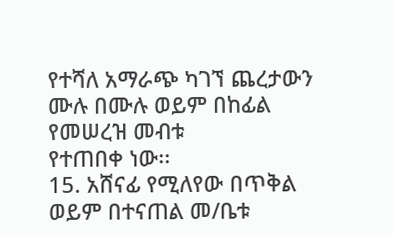የተሻለ አማራጭ ካገኘ ጨረታውን ሙሉ በሙሉ ወይም በከፊል የመሠረዝ መብቱ
የተጠበቀ ነው፡፡
15. አሸናፊ የሚለየው በጥቅል ወይም በተናጠል መ/ቤቱ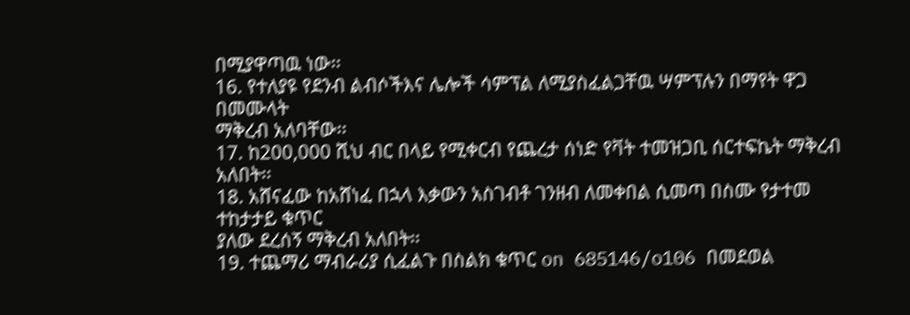በሚያዋጣዉ ነው፡፡
16. የተለያዩ የደንብ ልብሶችእና ሌሎች ሳምፕል ለሚያስፈልጋቸዉ ሣምፕሉን በማየት ዋጋ በመሙላት
ማቅረብ አለባቸው፡፡
17. ከ200,000 ሺህ ብር በላይ የሚቀርብ የጨረታ ሰነድ የቫት ተመዝጋቢ ሰርተፍኬት ማቅረብ አለበት፡፡
18. አሸናፈው ከአሸነፈ በኋላ እቃውን አስገብቶ ገንዘብ ለመቀበል ሲመጣ በስሙ የታተመ ተከታታይ ቁጥር
ያለው ደረሰኝ ማቅረብ አለበት፡፡
19. ተጨማሪ ማብራሪያ ሲፈልጉ በስልክ ቁጥር on 685146/o106 በመደወል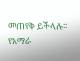መጠየቅ ይችላሉ፡፡
የአማራ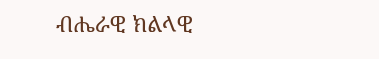ብሔራዊ ክልላዊ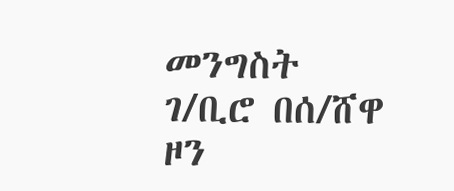መንግስት ገ/ቢሮ በሰ/ሸዋ ዞን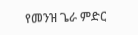የመንዝ ጌራ ምድር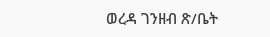ወረዳ ገንዘብ ጽ/ቤት